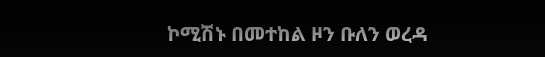ኮሚሽኑ በመተከል ዞን ቡለን ወረዳ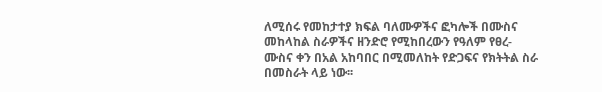ለሚሰሩ የመከታተያ ክፍል ባለሙዎችና ፎካሎች በሙስና መከላከል ስራዎችና ዘንድሮ የሚከበረውን የዓለም የፀረ-ሙስና ቀን በአል አከባበር በሚመለከት የድጋፍና የክትትል ስራ በመስራት ላይ ነው፡፡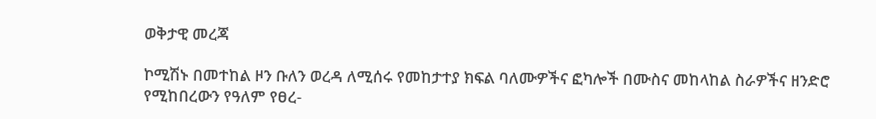ወቅታዊ መረጃ

ኮሚሽኑ በመተከል ዞን ቡለን ወረዳ ለሚሰሩ የመከታተያ ክፍል ባለሙዎችና ፎካሎች በሙስና መከላከል ስራዎችና ዘንድሮ የሚከበረውን የዓለም የፀረ-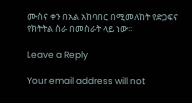ሙስና ቀን በአል አከባበር በሚመለከት የድጋፍና የክትትል ስራ በመስራት ላይ ነው፡፡

Leave a Reply

Your email address will not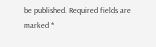be published. Required fields are marked *